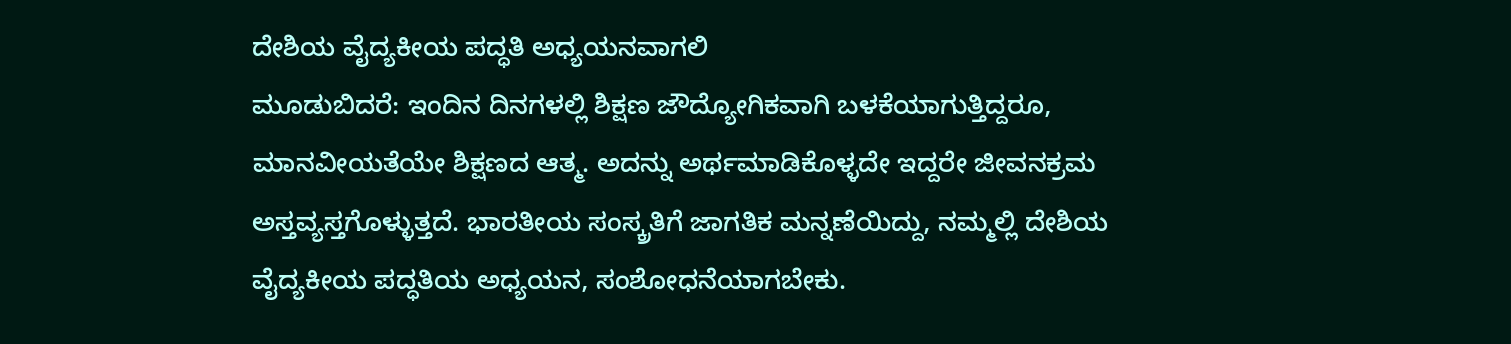ದೇಶಿಯ ವೈದ್ಯಕೀಯ ಪದ್ಧತಿ ಅಧ್ಯಯನವಾಗಲಿ
ಮೂಡುಬಿದರೆ: ಇಂದಿನ ದಿನಗಳಲ್ಲಿ ಶಿಕ್ಷಣ ಜೌದ್ಯೋಗಿಕವಾಗಿ ಬಳಕೆಯಾಗುತ್ತಿದ್ದರೂ, ಮಾನವೀಯತೆಯೇ ಶಿಕ್ಷಣದ ಆತ್ಮ. ಅದನ್ನು ಅರ್ಥಮಾಡಿಕೊಳ್ಳದೇ ಇದ್ದರೇ ಜೀವನಕ್ರಮ ಅಸ್ತವ್ಯಸ್ತಗೊಳ್ಳುತ್ತದೆ. ಭಾರತೀಯ ಸಂಸ್ಕ್ರತಿಗೆ ಜಾಗತಿಕ ಮನ್ನಣೆಯಿದ್ದು, ನಮ್ಮಲ್ಲಿ ದೇಶಿಯ ವೈದ್ಯಕೀಯ ಪದ್ಧತಿಯ ಅಧ್ಯಯನ, ಸಂಶೋಧನೆಯಾಗಬೇಕು.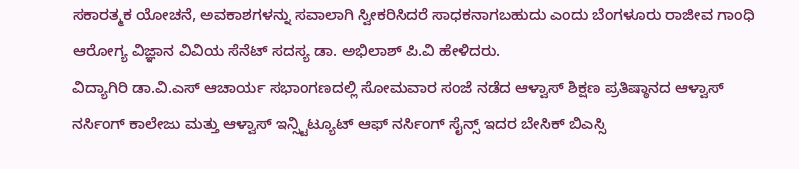ಸಕಾರತ್ಮಕ ಯೋಚನೆ, ಅವಕಾಶಗಳನ್ನು ಸವಾಲಾಗಿ ಸ್ವೀಕರಿಸಿದರೆ ಸಾಧಕನಾಗಬಹುದು ಎಂದು ಬೆಂಗಳೂರು ರಾಜೀವ ಗಾಂಧಿ ಆರೋಗ್ಯ ವಿಜ್ಞಾನ ವಿವಿಯ ಸೆನೆಟ್ ಸದಸ್ಯ ಡಾ. ಅಭಿಲಾಶ್ ಪಿ.ವಿ ಹೇಳಿದರು.
ವಿದ್ಯಾಗಿರಿ ಡಾ.ವಿ.ಎಸ್ ಆಚಾರ್ಯ ಸಭಾಂಗಣದಲ್ಲಿ ಸೋಮವಾರ ಸಂಜೆ ನಡೆದ ಆಳ್ವಾಸ್ ಶಿಕ್ಷಣ ಪ್ರತಿಷ್ಠಾನದ ಆಳ್ವಾಸ್ ನರ್ಸಿಂಗ್ ಕಾಲೇಜು ಮತ್ತು ಆಳ್ವಾಸ್ ಇನ್ಸ್ಟಿಟ್ಯೂಟ್ ಆಫ್ ನರ್ಸಿಂಗ್ ಸೈನ್ಸ್ ಇದರ ಬೇಸಿಕ್ ಬಿಎಸ್ಸಿ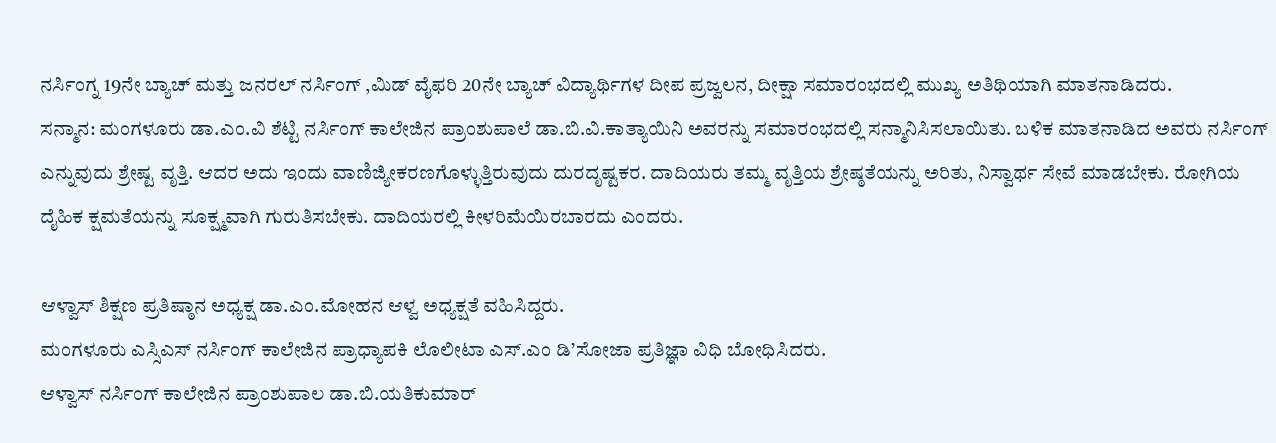ನರ್ಸಿಂಗ್ನ 19ನೇ ಬ್ಯಾಚ್ ಮತ್ತು ಜನರಲ್ ನರ್ಸಿಂಗ್ ,ಮಿಡ್ ವೈಫರಿ 20ನೇ ಬ್ಯಾಚ್ ವಿದ್ಯಾರ್ಥಿಗಳ ದೀಪ ಪ್ರಜ್ವಲನ, ದೀಕ್ಷಾ ಸಮಾರಂಭದಲ್ಲಿ ಮುಖ್ಯ ಅತಿಥಿಯಾಗಿ ಮಾತನಾಡಿದರು.
ಸನ್ಮಾನ: ಮಂಗಳೂರು ಡಾ.ಎಂ.ವಿ ಶೆಟ್ಟಿ ನರ್ಸಿಂಗ್ ಕಾಲೇಜಿನ ಪ್ರಾಂಶುಪಾಲೆ ಡಾ.ಬಿ.ವಿ.ಕಾತ್ಯಾಯಿನಿ ಅವರನ್ನು ಸಮಾರಂಭದಲ್ಲಿ ಸನ್ಮಾನಿಸಿಸಲಾಯಿತು. ಬಳಿಕ ಮಾತನಾಡಿದ ಅವರು ನರ್ಸಿಂಗ್ ಎನ್ನುವುದು ಶ್ರೇಷ್ಟ ವೃತ್ತಿ. ಆದರ ಅದು ಇಂದು ವಾಣಿಜ್ಯೀಕರಣಗೊಳ್ಳುತ್ತಿರುವುದು ದುರದೃಷ್ಟಕರ. ದಾದಿಯರು ತಮ್ಮ ವೃತ್ತಿಯ ಶ್ರೇಷ್ಠತೆಯನ್ನು ಅರಿತು, ನಿಸ್ವಾರ್ಥ ಸೇವೆ ಮಾಡಬೇಕು. ರೋಗಿಯ ದೈಹಿಕ ಕ್ಷಮತೆಯನ್ನು ಸೂಕ್ಷ್ಮವಾಗಿ ಗುರುತಿಸಬೇಕು. ದಾದಿಯರಲ್ಲಿ ಕೀಳರಿಮೆಯಿರಬಾರದು ಎಂದರು.

ಆಳ್ವಾಸ್ ಶಿಕ್ಷಣ ಪ್ರತಿಷ್ಠಾನ ಅಧ್ಯಕ್ಷ ಡಾ.ಎಂ.ಮೋಹನ ಆಳ್ವ ಅಧ್ಯಕ್ಷತೆ ವಹಿಸಿದ್ದರು.
ಮಂಗಳೂರು ಎಸ್ಸಿಎಸ್ ನರ್ಸಿಂಗ್ ಕಾಲೇಜಿನ ಪ್ರಾಧ್ಯಾಪಕಿ ಲೊಲೀಟಾ ಎಸ್.ಎಂ ಡಿ’ಸೋಜಾ ಪ್ರತಿಜ್ಞಾ ವಿಧಿ ಬೋಧಿಸಿದರು.
ಆಳ್ವಾಸ್ ನರ್ಸಿಂಗ್ ಕಾಲೇಜಿನ ಪ್ರಾಂಶುಪಾಲ ಡಾ.ಬಿ.ಯತಿಕುಮಾರ್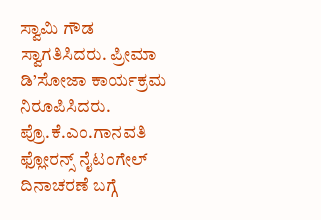ಸ್ವಾಮಿ ಗೌಡ ಸ್ವಾಗತಿಸಿದರು. ಪ್ರೀಮಾ ಡಿ’ಸೋಜಾ ಕಾರ್ಯಕ್ರಮ ನಿರೂಪಿಸಿದರು. ಪ್ರೊ.ಕೆ.ಎಂ.ಗಾನವತಿ ಫ್ಲೋರನ್ಸ್ ನೈಟಂಗೇಲ್ ದಿನಾಚರಣೆ ಬಗ್ಗೆ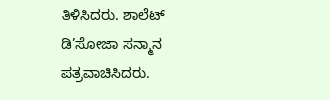ತಿಳಿಸಿದರು. ಶಾಲೆಟ್ ಡಿ’ಸೋಜಾ ಸನ್ಮಾನ ಪತ್ರವಾಚಿಸಿದರು.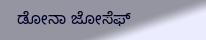ಡೋನಾ ಜೋಸೆಫ್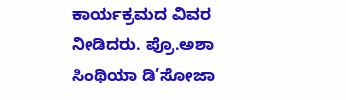ಕಾರ್ಯಕ್ರಮದ ವಿವರ ನೀಡಿದರು. ಪ್ರೊ.ಅಶಾ ಸಿಂಥಿಯಾ ಡಿ’ಸೋಜಾ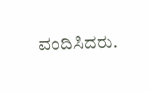ವಂದಿಸಿದರು.